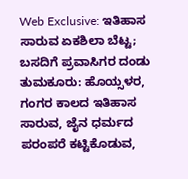Web Exclusive: ಇತಿಹಾಸ ಸಾರುವ ಏಕಶಿಲಾ ಬೆಟ್ಟ; ಬಸದಿಗೆ ಪ್ರವಾಸಿಗರ ದಂಡು
ತುಮಕೂರು: ಹೊಯ್ಸಳರ, ಗಂಗರ ಕಾಲದ ಇತಿಹಾಸ ಸಾರುವ, ಜೈನ ಧರ್ಮದ ಪರಂಪರೆ ಕಟ್ಟಿಕೊಡುವ,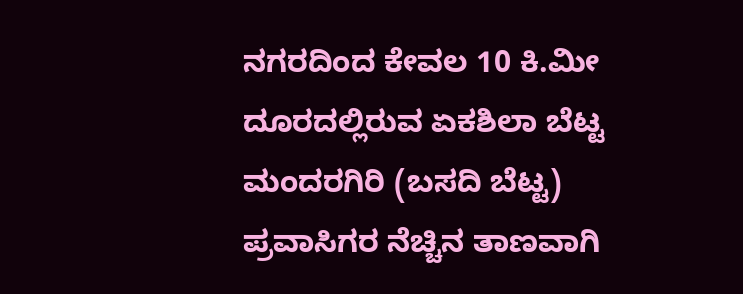ನಗರದಿಂದ ಕೇವಲ 10 ಕಿ.ಮೀ ದೂರದಲ್ಲಿರುವ ಏಕಶಿಲಾ ಬೆಟ್ಟ ಮಂದರಗಿರಿ (ಬಸದಿ ಬೆಟ್ಟ) ಪ್ರವಾಸಿಗರ ನೆಚ್ಚಿನ ತಾಣವಾಗಿ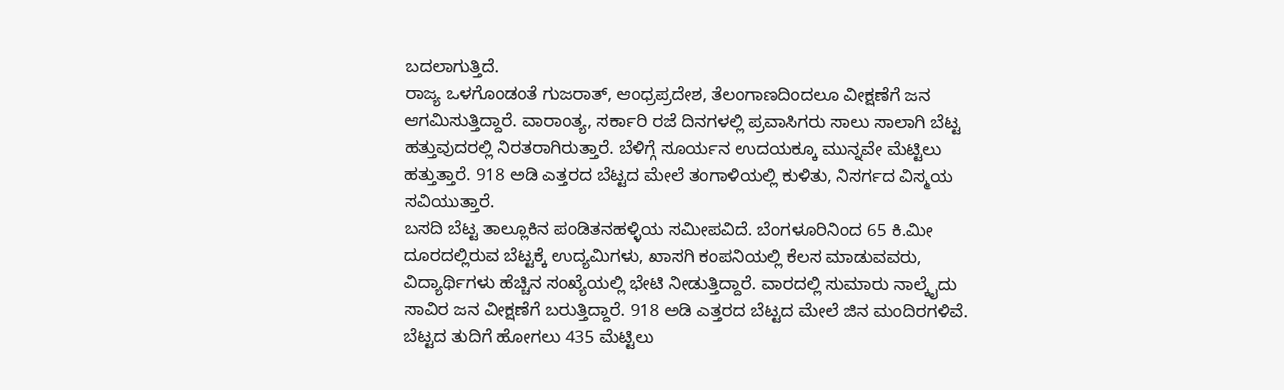ಬದಲಾಗುತ್ತಿದೆ.
ರಾಜ್ಯ ಒಳಗೊಂಡಂತೆ ಗುಜರಾತ್, ಆಂಧ್ರಪ್ರದೇಶ, ತೆಲಂಗಾಣದಿಂದಲೂ ವೀಕ್ಷಣೆಗೆ ಜನ ಆಗಮಿಸುತ್ತಿದ್ದಾರೆ. ವಾರಾಂತ್ಯ, ಸರ್ಕಾರಿ ರಜೆ ದಿನಗಳಲ್ಲಿ ಪ್ರವಾಸಿಗರು ಸಾಲು ಸಾಲಾಗಿ ಬೆಟ್ಟ ಹತ್ತುವುದರಲ್ಲಿ ನಿರತರಾಗಿರುತ್ತಾರೆ. ಬೆಳಿಗ್ಗೆ ಸೂರ್ಯನ ಉದಯಕ್ಕೂ ಮುನ್ನವೇ ಮೆಟ್ಟಿಲು ಹತ್ತುತ್ತಾರೆ. 918 ಅಡಿ ಎತ್ತರದ ಬೆಟ್ಟದ ಮೇಲೆ ತಂಗಾಳಿಯಲ್ಲಿ ಕುಳಿತು, ನಿಸರ್ಗದ ವಿಸ್ಮಯ ಸವಿಯುತ್ತಾರೆ.
ಬಸದಿ ಬೆಟ್ಟ ತಾಲ್ಲೂಕಿನ ಪಂಡಿತನಹಳ್ಳಿಯ ಸಮೀಪವಿದೆ. ಬೆಂಗಳೂರಿನಿಂದ 65 ಕಿ.ಮೀ ದೂರದಲ್ಲಿರುವ ಬೆಟ್ಟಕ್ಕೆ ಉದ್ಯಮಿಗಳು, ಖಾಸಗಿ ಕಂಪನಿಯಲ್ಲಿ ಕೆಲಸ ಮಾಡುವವರು, ವಿದ್ಯಾರ್ಥಿಗಳು ಹೆಚ್ಚಿನ ಸಂಖ್ಯೆಯಲ್ಲಿ ಭೇಟಿ ನೀಡುತ್ತಿದ್ದಾರೆ. ವಾರದಲ್ಲಿ ಸುಮಾರು ನಾಲ್ಕೈದು ಸಾವಿರ ಜನ ವೀಕ್ಷಣೆಗೆ ಬರುತ್ತಿದ್ದಾರೆ. 918 ಅಡಿ ಎತ್ತರದ ಬೆಟ್ಟದ ಮೇಲೆ ಜಿನ ಮಂದಿರಗಳಿವೆ.
ಬೆಟ್ಟದ ತುದಿಗೆ ಹೋಗಲು 435 ಮೆಟ್ಟಿಲು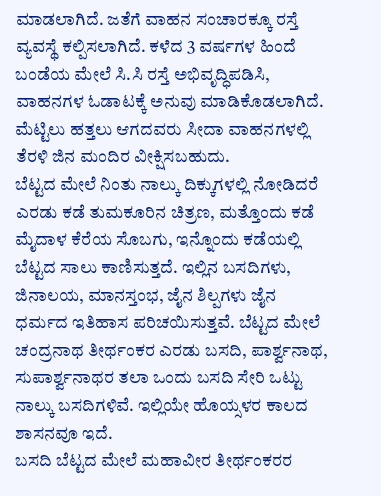ಮಾಡಲಾಗಿದೆ. ಜತೆಗೆ ವಾಹನ ಸಂಚಾರಕ್ಕೂ ರಸ್ತೆ ವ್ಯವಸ್ಥೆ ಕಲ್ಪಿಸಲಾಗಿದೆ. ಕಳೆದ 3 ವರ್ಷಗಳ ಹಿಂದೆ ಬಂಡೆಯ ಮೇಲೆ ಸಿ.ಸಿ ರಸ್ತೆ ಅಭಿವೃದ್ಧಿಪಡಿಸಿ, ವಾಹನಗಳ ಓಡಾಟಕ್ಕೆ ಅನುವು ಮಾಡಿಕೊಡಲಾಗಿದೆ. ಮೆಟ್ಟಿಲು ಹತ್ತಲು ಆಗದವರು ಸೀದಾ ವಾಹನಗಳಲ್ಲಿ ತೆರಳಿ ಜಿನ ಮಂದಿರ ವೀಕ್ಷಿಸಬಹುದು.
ಬೆಟ್ಟದ ಮೇಲೆ ನಿಂತು ನಾಲ್ಕು ದಿಕ್ಕುಗಳಲ್ಲಿ ನೋಡಿದರೆ ಎರಡು ಕಡೆ ತುಮಕೂರಿನ ಚಿತ್ರಣ, ಮತ್ತೊಂದು ಕಡೆ ಮೈದಾಳ ಕೆರೆಯ ಸೊಬಗು, ಇನ್ನೊಂದು ಕಡೆಯಲ್ಲಿ ಬೆಟ್ಟದ ಸಾಲು ಕಾಣಿಸುತ್ತದೆ. ಇಲ್ಲಿನ ಬಸದಿಗಳು, ಜಿನಾಲಯ, ಮಾನಸ್ತಂಭ, ಜೈನ ಶಿಲ್ಪಗಳು ಜೈನ ಧರ್ಮದ ಇತಿಹಾಸ ಪರಿಚಯಿಸುತ್ತವೆ. ಬೆಟ್ಟದ ಮೇಲೆ ಚಂದ್ರನಾಥ ತೀರ್ಥಂಕರ ಎರಡು ಬಸದಿ, ಪಾರ್ಶ್ವನಾಥ, ಸುಪಾರ್ಶ್ವನಾಥರ ತಲಾ ಒಂದು ಬಸದಿ ಸೇರಿ ಒಟ್ಟು ನಾಲ್ಕು ಬಸದಿಗಳಿವೆ. ಇಲ್ಲಿಯೇ ಹೊಯ್ಸಳರ ಕಾಲದ ಶಾಸನವೂ ಇದೆ.
ಬಸದಿ ಬೆಟ್ಟದ ಮೇಲೆ ಮಹಾವೀರ ತೀರ್ಥಂಕರರ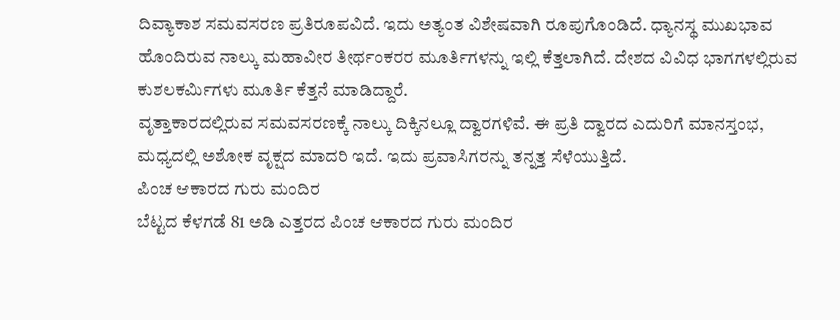ದಿವ್ಯಾಕಾಶ ಸಮವಸರಣ ಪ್ರತಿರೂಪವಿದೆ. ಇದು ಅತ್ಯಂತ ವಿಶೇಷವಾಗಿ ರೂಪುಗೊಂಡಿದೆ. ಧ್ಯಾನಸ್ಥ ಮುಖಭಾವ ಹೊಂದಿರುವ ನಾಲ್ಕು ಮಹಾವೀರ ತೀರ್ಥಂಕರರ ಮೂರ್ತಿಗಳನ್ನು ಇಲ್ಲಿ ಕೆತ್ತಲಾಗಿದೆ. ದೇಶದ ವಿವಿಧ ಭಾಗಗಳಲ್ಲಿರುವ ಕುಶಲಕರ್ಮಿಗಳು ಮೂರ್ತಿ ಕೆತ್ತನೆ ಮಾಡಿದ್ದಾರೆ.
ವೃತ್ತಾಕಾರದಲ್ಲಿರುವ ಸಮವಸರಣಕ್ಕೆ ನಾಲ್ಕು ದಿಕ್ಕಿನಲ್ಲೂ ದ್ವಾರಗಳಿವೆ. ಈ ಪ್ರತಿ ದ್ವಾರದ ಎದುರಿಗೆ ಮಾನಸ್ತಂಭ, ಮಧ್ಯದಲ್ಲಿ ಅಶೋಕ ವೃಕ್ಷದ ಮಾದರಿ ಇದೆ. ಇದು ಪ್ರವಾಸಿಗರನ್ನು ತನ್ನತ್ತ ಸೆಳೆಯುತ್ತಿದೆ.
ಪಿಂಚ ಆಕಾರದ ಗುರು ಮಂದಿರ
ಬೆಟ್ಟದ ಕೆಳಗಡೆ 81 ಅಡಿ ಎತ್ತರದ ಪಿಂಚ ಆಕಾರದ ಗುರು ಮಂದಿರ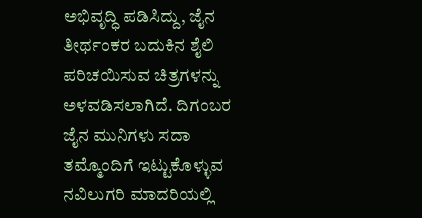ಅಭಿವೃದ್ಧಿ ಪಡಿಸಿದ್ದು, ಜೈನ ತೀರ್ಥಂಕರ ಬದುಕಿನ ಶೈಲಿ ಪರಿಚಯಿಸುವ ಚಿತ್ರಗಳನ್ನು ಅಳವಡಿಸಲಾಗಿದೆ. ದಿಗಂಬರ ಜೈನ ಮುನಿಗಳು ಸದಾ ತಮ್ಮೊಂದಿಗೆ ಇಟ್ಟುಕೊಳ್ಳುವ ನವಿಲುಗರಿ ಮಾದರಿಯಲ್ಲಿ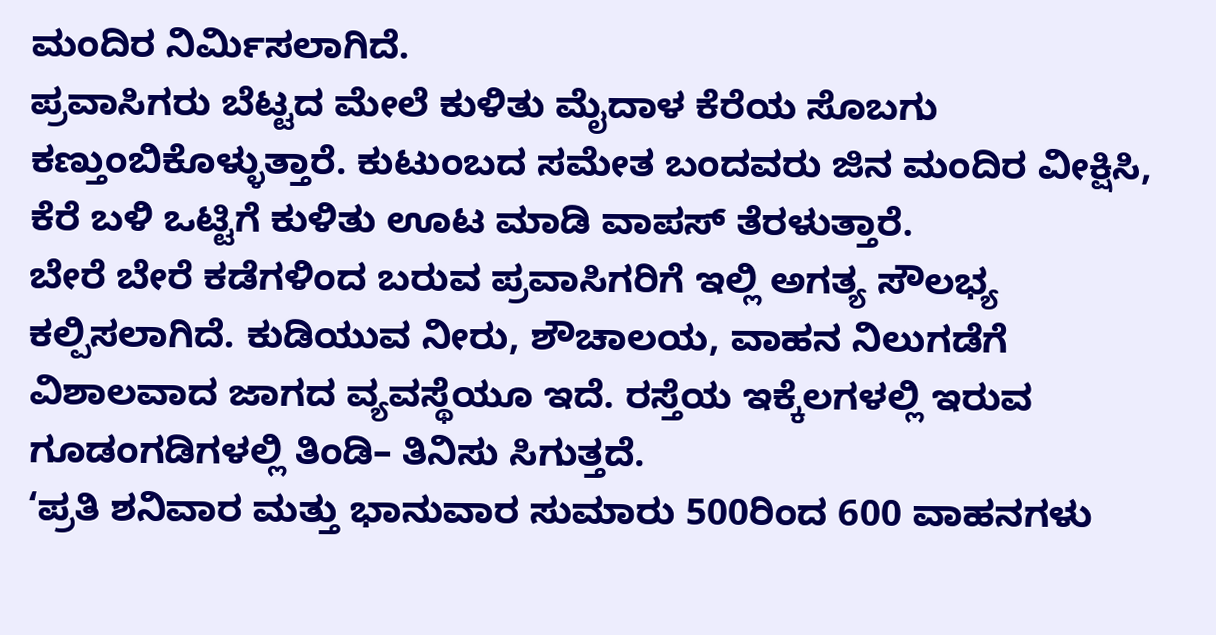ಮಂದಿರ ನಿರ್ಮಿಸಲಾಗಿದೆ.
ಪ್ರವಾಸಿಗರು ಬೆಟ್ಟದ ಮೇಲೆ ಕುಳಿತು ಮೈದಾಳ ಕೆರೆಯ ಸೊಬಗು ಕಣ್ತುಂಬಿಕೊಳ್ಳುತ್ತಾರೆ. ಕುಟುಂಬದ ಸಮೇತ ಬಂದವರು ಜಿನ ಮಂದಿರ ವೀಕ್ಷಿಸಿ, ಕೆರೆ ಬಳಿ ಒಟ್ಟಿಗೆ ಕುಳಿತು ಊಟ ಮಾಡಿ ವಾಪಸ್ ತೆರಳುತ್ತಾರೆ.
ಬೇರೆ ಬೇರೆ ಕಡೆಗಳಿಂದ ಬರುವ ಪ್ರವಾಸಿಗರಿಗೆ ಇಲ್ಲಿ ಅಗತ್ಯ ಸೌಲಭ್ಯ ಕಲ್ಪಿಸಲಾಗಿದೆ. ಕುಡಿಯುವ ನೀರು, ಶೌಚಾಲಯ, ವಾಹನ ನಿಲುಗಡೆಗೆ ವಿಶಾಲವಾದ ಜಾಗದ ವ್ಯವಸ್ಥೆಯೂ ಇದೆ. ರಸ್ತೆಯ ಇಕ್ಕೆಲಗಳಲ್ಲಿ ಇರುವ ಗೂಡಂಗಡಿಗಳಲ್ಲಿ ತಿಂಡಿ– ತಿನಿಸು ಸಿಗುತ್ತದೆ.
‘ಪ್ರತಿ ಶನಿವಾರ ಮತ್ತು ಭಾನುವಾರ ಸುಮಾರು 500ರಿಂದ 600 ವಾಹನಗಳು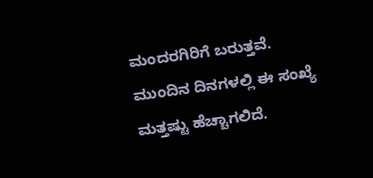ಮಂದರಗಿರಿಗೆ ಬರುತ್ತವೆ. ಮುಂದಿನ ದಿನಗಳಲ್ಲಿ ಈ ಸಂಖ್ಯೆ ಮತ್ತಷ್ಟು ಹೆಚ್ಚಾಗಲಿದೆ.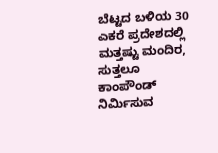ಬೆಟ್ಟದ ಬಳಿಯ 30 ಎಕರೆ ಪ್ರದೇಶದಲ್ಲಿ ಮತ್ತಷ್ಟು ಮಂದಿರ, ಸುತ್ತಲೂ ಕಾಂಪೌಂಡ್ ನಿರ್ಮಿಸುವ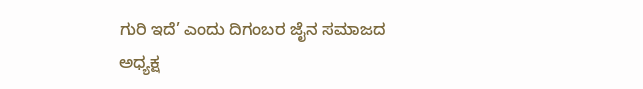ಗುರಿ ಇದೆ’ ಎಂದು ದಿಗಂಬರ ಜೈನ ಸಮಾಜದ ಅಧ್ಯಕ್ಷ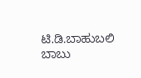ಟಿ.ಡಿ.ಬಾಹುಬಲಿ ಬಾಬು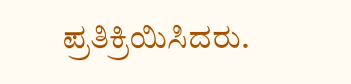ಪ್ರತಿಕ್ರಿಯಿಸಿದರು.